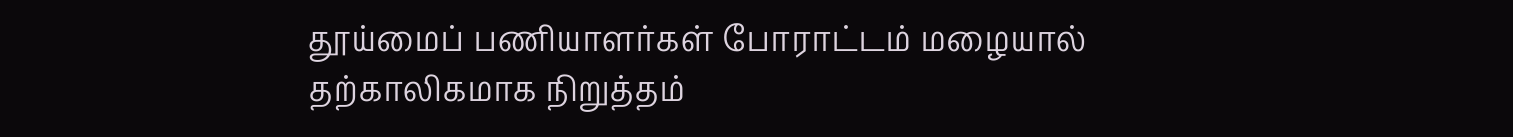தூய்மைப் பணியாளர்கள் போராட்டம் மழையால் தற்காலிகமாக நிறுத்தம்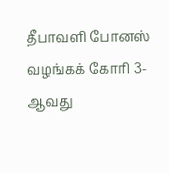தீபாவளி போனஸ் வழங்கக் கோரி 3-ஆவது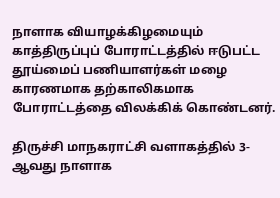நாளாக வியாழக்கிழமையும் காத்திருப்புப் போராட்டத்தில் ஈடுபட்ட தூய்மைப் பணியாளர்கள் மழை காரணமாக தற்காலிகமாக போராட்டத்தை விலக்கிக் கொண்டனர்.

திருச்சி மாநகராட்சி வளாகத்தில் 3-ஆவது நாளாக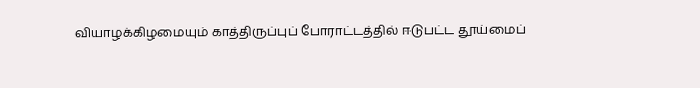வியாழக்கிழமையும் காத்திருப்புப் போராட்டத்தில் ஈடுபட்ட தூய்மைப்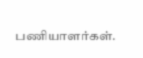பணியாளர்கள்.